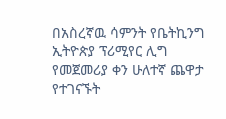በአስረኛዉ ሳምንት የቤትኪንግ ኢትዮጵያ ፕሪሚየር ሊግ የመጀመሪያ ቀን ሁለተኛ ጨዋታ የተገናኙት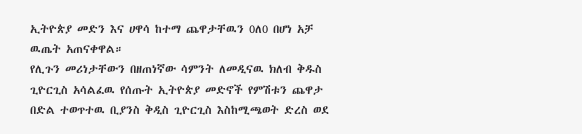ኢትዮጵያ መድን እና ሀዋሳ ከተማ ጨዋታቸዉን 0ለ0 በሆነ አቻ ዉጤት አጠናቀዋል።
የሊጉን መሪነታቸውን በዘጠነኛው ሳምንት ለመዲናዉ ክለብ ቅዱስ ጊዮርጊስ አሳልፈዉ የሰጡት ኢትዮጵያ መድኖች የምሽቱን ጨዋታ በድል ተወጥተዉ ቢያንስ ቅዲስ ጊዮርጊስ እስከሚጫወት ድረስ ወደ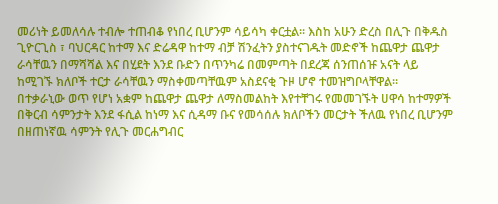መሪነት ይመለሳሉ ተብሎ ተጠብቆ የነበረ ቢሆንም ሳይሳካ ቀርቷል። እስከ አሁን ድረስ በሊጉ በቅዱስ ጊዮርጊስ ፣ ባህርዳር ከተማ እና ድሬዳዋ ከተማ ብቻ ሽንፈትን ያስተናገዱት መድኖች ከጨዋታ ጨዋታ ራሳቸዉን በማሻሻል እና በሂደት እንደ ቡድን በጥንካሬ በመምጣት በደረጃ ሰንጠሰዡ አናት ላይ ከሚገኙ ክለቦች ተርታ ራሳቸዉን ማስቀመጣቸዉም አስደናቂ ጉዞ ሆኖ ተመዝግቦላቸዋል።
በተቃራኒው ወጥ የሆነ አቋም ከጨዋታ ጨዋታ ለማስመልከት እየተቸገሩ የመመገኙት ሀዋሳ ከተማዎች በቅርብ ሳምንታት እንደ ፋሲል ከነማ እና ሲዳማ ቡና የመሳሰሉ ክለቦችን መርታት ችለዉ የነበረ ቢሆንም በዘጠነኛዉ ሳምንት የሊጉ መርሐግብር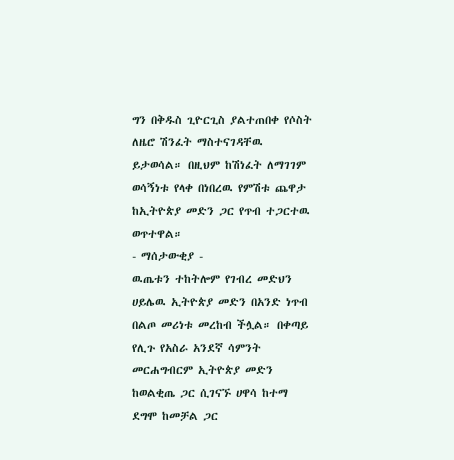ግን በቅዱስ ጊዮርጊስ ያልተጠበቀ የሶስት ለዜሮ ሽንፈት ማስተናገዳቸዉ ይታወሳል። በዚህም ከሽነፈት ለማገገም ወሳኝነቱ የላቀ በነበረዉ የምሽቱ ጨዋታ ከኢትዮጵያ መድን ጋር የጥብ ተጋርተዉ ወጥተዋል።
- ማሰታውቂያ -
ዉጤቱን ተከትሎም የገብረ መድህን ሀይሌዉ ኢትዮጵያ መድን በአንድ ነጥብ በልጦ መሪነቱ መረከብ ችሏል። በቀጣይ የሊጉ የአስራ አንደኛ ሳምንት መርሐግብርም ኢትዮጵያ መድን ከወልቂጤ ጋር ሲገናኙ ሀዋሳ ከተማ ደግሞ ከመቻል ጋር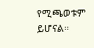የሚጫወቱም ይሆናል።